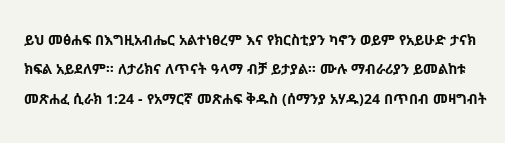ይህ መፅሐፍ በእግዚአብሔር አልተነፀረም እና የክርስቲያን ካኖን ወይም የአይሁድ ታናክ ክፍል አይደለም። ለታሪክና ለጥናት ዓላማ ብቻ ይታያል። ሙሉ ማብራሪያን ይመልከቱ መጽሐፈ ሲራክ 1:24 - የአማርኛ መጽሐፍ ቅዱስ (ሰማንያ አሃዱ)24 በጥበብ መዛግብት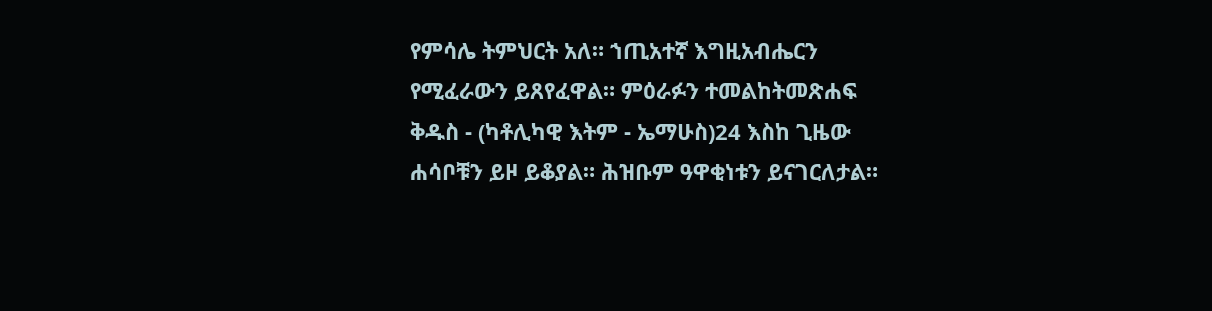የምሳሌ ትምህርት አለ። ኀጢአተኛ እግዚአብሔርን የሚፈራውን ይጸየፈዋል። ምዕራፉን ተመልከትመጽሐፍ ቅዱስ - (ካቶሊካዊ እትም - ኤማሁስ)24 እስከ ጊዜው ሐሳቦቹን ይዞ ይቆያል። ሕዝቡም ዓዋቂነቱን ይናገርለታል።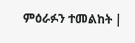ምዕራፉን ተመልከት |